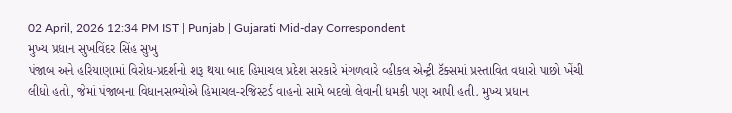02 April, 2026 12:34 PM IST | Punjab | Gujarati Mid-day Correspondent
મુખ્ય પ્રધાન સુખવિંદર સિંહ સુખુ
પંજાબ અને હરિયાણામાં વિરોધ-પ્રદર્શનો શરૂ થયા બાદ હિમાચલ પ્રદેશ સરકારે મંગળવારે વ્હીકલ એન્ટ્રી ટૅક્સમાં પ્રસ્તાવિત વધારો પાછો ખેંચી લીધો હતો, જેમાં પંજાબના વિધાનસભ્યોએ હિમાચલ-રજિસ્ટર્ડ વાહનો સામે બદલો લેવાની ધમકી પણ આપી હતી. મુખ્ય પ્રધાન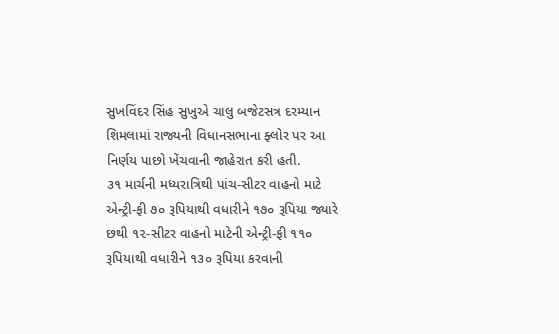સુખવિંદર સિંહ સુખુએ ચાલુ બજેટસત્ર દરમ્યાન શિમલામાં રાજ્યની વિધાનસભાના ફ્લોર પર આ નિર્ણય પાછો ખેંચવાની જાહેરાત કરી હતી.
૩૧ માર્ચની મધ્યરાત્રિથી પાંચ-સીટર વાહનો માટે એન્ટ્રી-ફી ૭૦ રૂપિયાથી વધારીને ૧૭૦ રૂપિયા જ્યારે છથી ૧૨-સીટર વાહનો માટેની એન્ટ્રી-ફી ૧૧૦ રૂપિયાથી વધારીને ૧૩૦ રૂપિયા કરવાની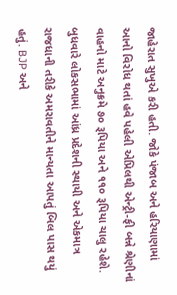જાહેરાત સુખુએ કરી હતી. જોકે પંજાબ અને હરિયાણામાં આનો વિરોધ થતાં હવે પહેલી એપ્રિલથી એન્ટ્રી-ફી બન્ને શ્રેણીનાં વાહનો માટે અનુક્રમે ૭૦ રૂપિયા અને ૧૧૦ રૂપિયા ચાલુ રહેશે.
બુધવારે લોકસભામાં આંધ્ર પ્રદેશની સ્થાયી અને એકમાત્ર રાજધાની તરીકે અમરાવતીને માન્યતા આપતું બિલ પાસ થયું હતું. BJP અને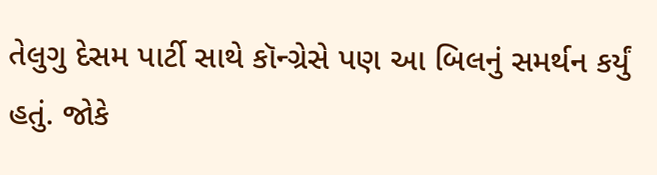તેલુગુ દેસમ પાર્ટી સાથે કૉન્ગ્રેસે પણ આ બિલનું સમર્થન કર્યું હતું. જોકે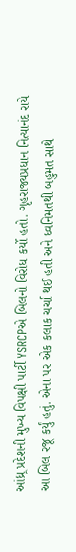આંધ્ર્ર પ્રદેશની મુખ્ય વિપક્ષી પાર્ટી YSRCPએ બિલનો વિરોધ કર્યો હતો. ગૃહરાજ્યપ્રધાન નિત્યાનંદ રાયે આ બિલ રજૂ કર્યું હતું. એના પર એક કલાક ચર્ચા થઈ હતી અને ધ્વનિમતથી બહુમત સાથે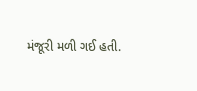મંજૂરી મળી ગઈ હતી.